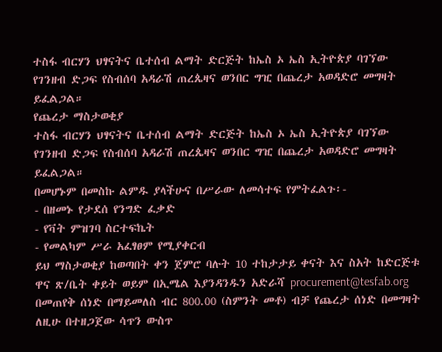ተስፋ ብርሃን ህፃናትና ቤተሰብ ልማት ድርጅት ከኤስ ኦ ኤስ ኢትዮጵያ ባገኘው የገንዘብ ድጋፍ የስብሰባ አዳራሽ ጠረጴዛና ወንበር ግዢ በጨረታ አወዳድሮ መግዛት ይፈልጋል።
የጨረታ ማስታወቂያ
ተስፋ ብርሃን ህፃናትና ቤተሰብ ልማት ድርጅት ከኤስ ኦ ኤስ ኢትዮጵያ ባገኘው የገንዘብ ድጋፍ የስብሰባ አዳራሽ ጠረጴዛና ወንበር ግዢ በጨረታ አወዳድሮ መግዛት ይፈልጋል።
በመሆኑም በመስኩ ልምዱ ያላችሁና በሥራው ለመሳተፍ የምትፈልጉ፡-
- በዘመኑ የታደሰ የንግድ ፈቃድ
- የቫት ምዝገባ ስርተፍኬት
- የመልካም ሥራ አፈፃፀም የሚያቀርብ
ይህ ማስታወቂያ ከወጣበት ቀን ጀምሮ ባሉት 10 ተከታታይ ቀናት እና ስአት ከድርጅቱ ዋና ጽ/ቤት ቀይት ወይም በኢሜል እያንዳንዱን አድራሻ procurement@tesfab.org በመጠየቅ ሰነድ በማይመለስ ብር 800.00 (ስምንት መቶ) ብቻ የጨረታ ሰነድ በመግዛት ለዚሁ በተዘጋጀው ሳጥን ውስጥ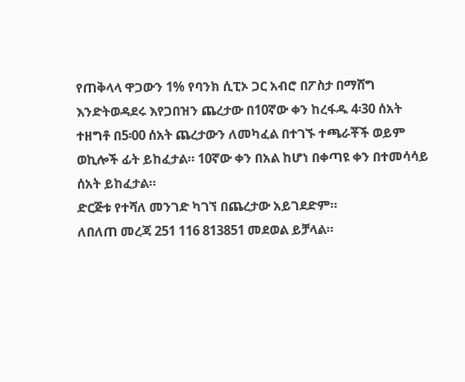የጠቅላላ ዋጋውን 1% የባንክ ሲፒኦ ጋር አብሮ በፖስታ በማሸግ እንድትወዳደሩ እየጋበዝን ጨረታው በ10ኛው ቀን ከረፋዱ 4፡30 ሰአት ተዘግቶ በ5፡00 ሰአት ጨረታውን ለመካፈል በተገኙ ተጫራቾች ወይም ወኪሎች ፊት ይከፈታል። 10ኛው ቀን በአል ከሆነ በቀጣዩ ቀን በተመሳሳይ ሰአት ይከፈታል።
ድርጅቱ የተሻለ መንገድ ካገኘ በጨረታው አይገደድም።
ለበለጠ መረጃ 251 116 813851 መደወል ይቻላል።